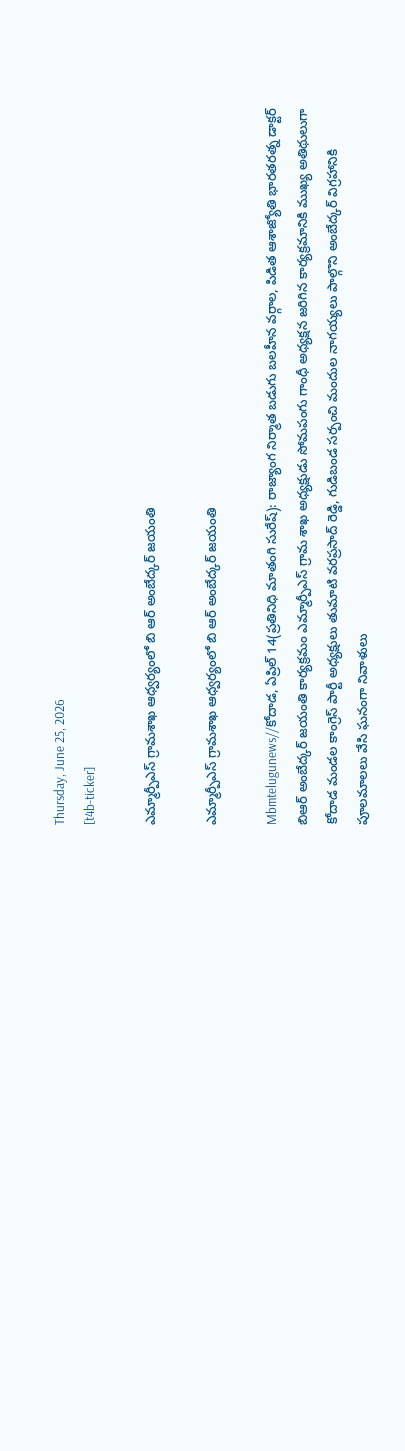Thursday, June 25, 2026
[t4b-ticker]

ఎమ్మార్పీఎస్ గ్రామశాఖ ఆధ్వర్యంలో బి ఆర్ అంబేద్కర్ జయంతి

ఎమ్మార్పీఎస్ గ్రామశాఖ ఆధ్వర్యంలో బి ఆర్ అంబేద్కర్ జయంతి

Mbmtelugunews//కోదాడ, ఏప్రిల్ 14(ప్రతినిధి మాతంగి సురేష్): రాజ్యాంగ నిర్మాత బడుగు బలహీన వర్గాల, పిడిత ఆశాజ్యోతి భారతరత్న డాక్టర్ బిఆర్ అంబేద్కర్ జయంతి కార్యక్రమం ఎమ్మార్పీఎస్ గ్రామ శాఖ అధ్యక్షుడు సోమపంగు గాంధీ అధ్యక్షన జరిగిన కార్యక్రమానికి ముఖ్య అతిథులుగా కోదాడ మండల కాంగ్రెస్ పార్టీ అధ్యక్షులు తుమాటి వరప్రసాద్ రెడ్డి, గుడిబండ సర్పంచి మందుల నాగయ్యలు పాల్గొని అంబేద్కర్ విగ్రహానికి పూలమాలలు వేసి ఘనంగా నివాళులు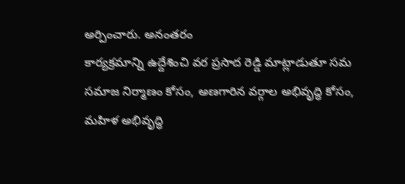అర్పించారు. అనంతరం
కార్యక్రమాన్ని ఉద్దేశించి వర ప్రసాద రెడ్డి మాట్లాడుతూ సమ సమాజ నిర్మాణం కోసం, అణగారిన వర్గాల అభివృద్ధి కోసం, మహిళ అభివృద్ధి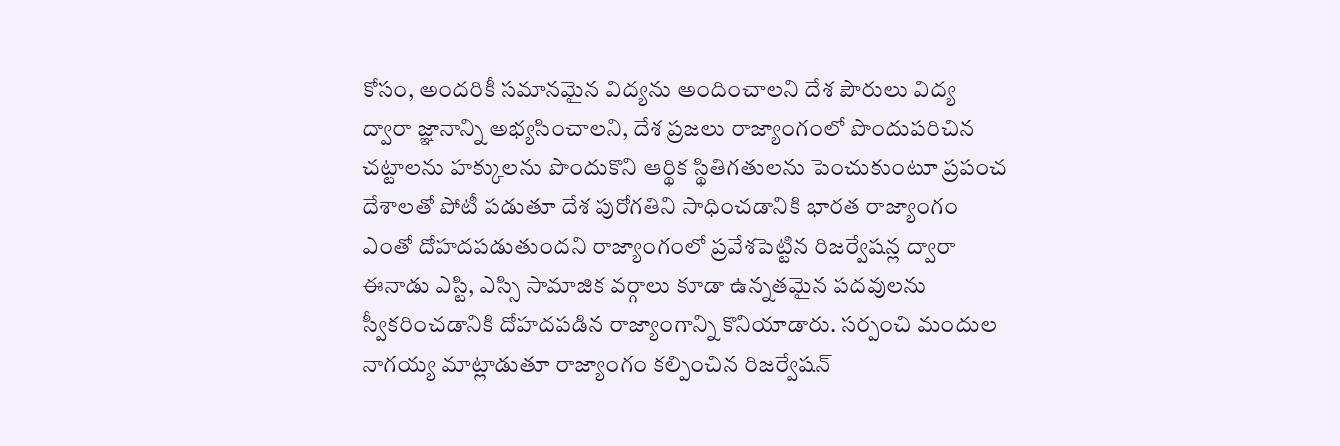కోసం, అందరికీ సమానమైన విద్యను అందించాలని దేశ పౌరులు విద్య ద్వారా జ్ఞానాన్ని అభ్యసించాలని, దేశ ప్రజలు రాజ్యాంగంలో పొందుపరిచిన చట్టాలను హక్కులను పొందుకొని ఆర్థిక స్థితిగతులను పెంచుకుంటూ ప్రపంచ దేశాలతో పోటీ పడుతూ దేశ పురోగతిని సాధించడానికి భారత రాజ్యాంగం ఎంతో దోహదపడుతుందని రాజ్యాంగంలో ప్రవేశపెట్టిన రిజర్వేషన్ల ద్వారా ఈనాడు ఎస్టి, ఎస్సి సామాజిక వర్గాలు కూడా ఉన్నతమైన పదవులను స్వీకరించడానికి దోహదపడిన రాజ్యాంగాన్ని కొనియాడారు. సర్పంచి మందుల నాగయ్య మాట్లాడుతూ రాజ్యాంగం కల్పించిన రిజర్వేషన్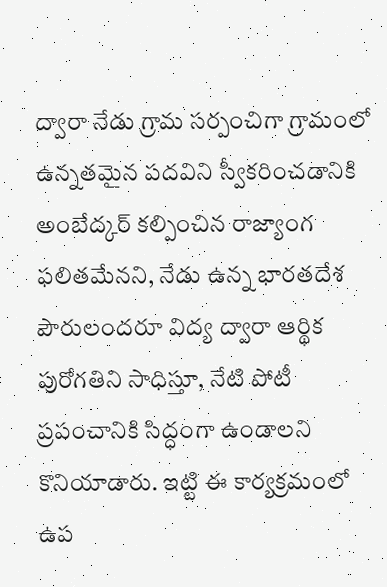ద్వారా నేడు గ్రామ సర్పంచిగా గ్రామంలో ఉన్నతమైన పదవిని స్వీకరించడానికి అంబేద్కర్ కల్పించిన రాజ్యాంగ ఫలితమేనని, నేడు ఉన్న భారతదేశ పౌరులందరూ విద్య ద్వారా ఆర్థిక పురోగతిని సాధిస్తూ, నేటి పోటీ ప్రపంచానికి సిద్ధంగా ఉండాలని కొనియాడారు. ఇట్టి ఈ కార్యక్రమంలో ఉప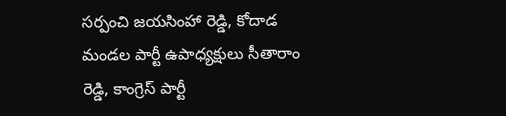సర్పంచి జయసింహా రెడ్డి, కోదాడ మండల పార్టీ ఉపాధ్యక్షులు సీతారాం రెడ్డి, కాంగ్రెస్ పార్టీ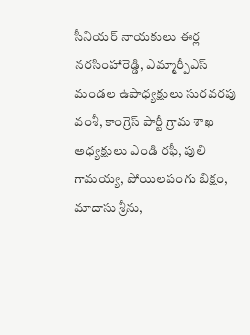సీనియర్ నాయకులు ఈర్ల నరసింహారెడ్డి, ఎమ్మార్పీఎస్ మండల ఉపాధ్యక్షులు సురవరపు వంశీ, కాంగ్రెస్ పార్టీ గ్రామ శాఖ అధ్యక్షులు ఎండి రఫీ, పులి గామయ్య, పోయిలపంగు బిక్షం, మాదాసు శ్రీను,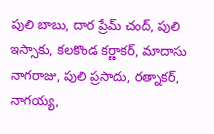పులి బాబు, దార ప్రేమ్ చంద్, పులి ఇస్సాకు, కలకొండ కర్ణాకర్, మాదాసు నాగరాజు, పులి ప్రసాదు, రత్నాకర్, నాగయ్య,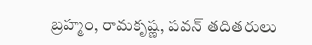బ్రహ్మం, రామకృష్ణ, పవన్ తదితరులు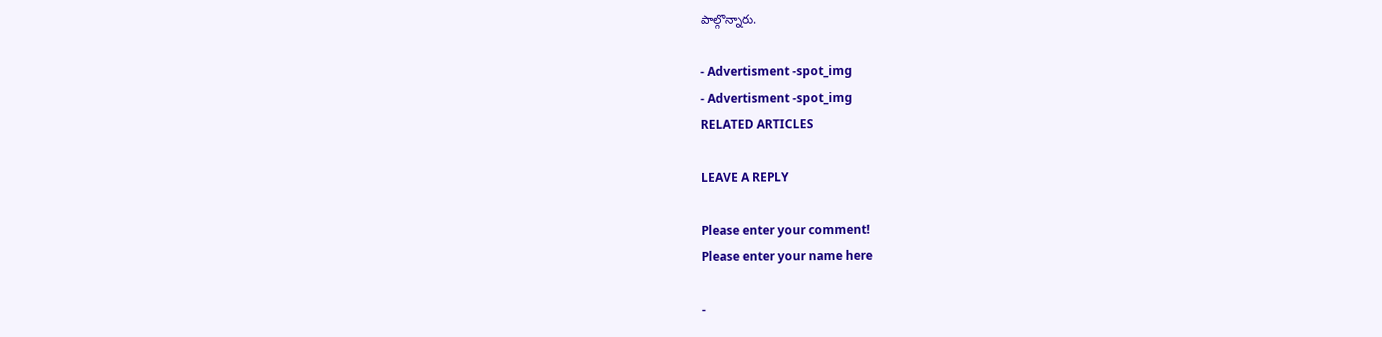పాల్గొన్నారు.

- Advertisment -spot_img
- Advertisment -spot_img
RELATED ARTICLES

LEAVE A REPLY

Please enter your comment!
Please enter your name here

-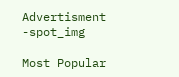Advertisment -spot_img

Most Popular